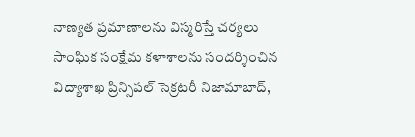నాణ్యత ప్రమాణాలను విస్మరిస్తే చర్యలు
సాంఘిక సంక్షేమ కళాశాలను సందర్శించిన విద్యాశాఖ ప్రిన్సిపల్ సెక్రటరీ నిజామాబాద్,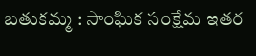బతుకమ్మ : సాంఘిక సంక్షేమ ఇతర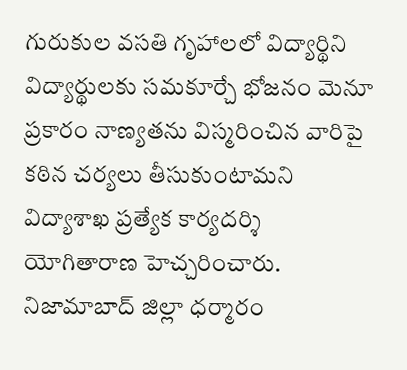గురుకుల వసతి గృహాలలో విద్యార్థిని విద్యార్థులకు సమకూర్చే భోజనం మెనూ ప్రకారం నాణ్యతను విస్మరించిన వారిపై కఠిన చర్యలు తీసుకుంటామని విద్యాశాఖ ప్రత్యేక కార్యదర్శి యోగితారాణ హెచ్చరించారు. నిజామాబాద్ జిల్లా ధర్మారం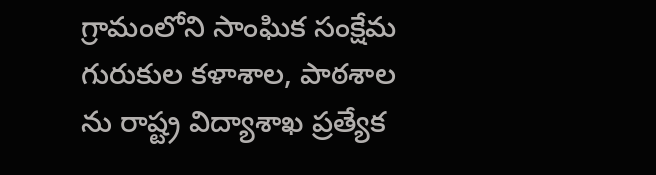గ్రామంలోని సాంఘిక సంక్షేమ గురుకుల కళాశాల, పాఠశాల ను రాష్ట్ర విద్యాశాఖ ప్రత్యేక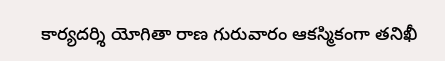కార్యదర్శి యోగితా రాణ గురువారం ఆకస్మికంగా తనిఖీ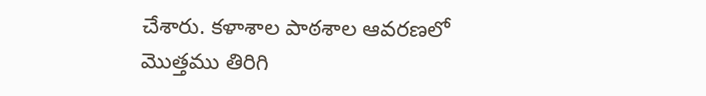చేశారు. కళాశాల పాఠశాల ఆవరణలో మొత్తము తిరిగి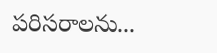పరిసరాలను...